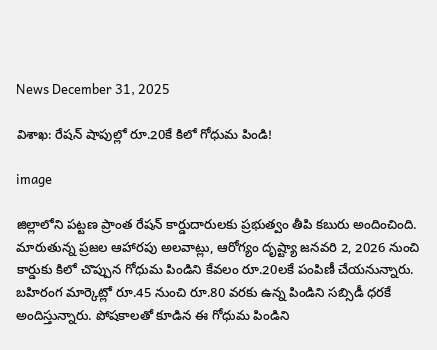News December 31, 2025

విశాఖ: రేషన్ షాపుల్లో రూ.20కే కిలో గోధుమ పిండి!

image

జిల్లాలోని పట్టణ ప్రాంత రేషన్ కార్డుదారులకు ప్రభుత్వం తీపి కబురు అందించింది. మారుతున్న ప్రజల ఆహారపు అలవాట్లు, ఆరోగ్యం దృష్ట్యా జనవరి 2, 2026 నుంచి కార్డుకు కిలో చొప్పున గోధుమ పిండిని కేవలం రూ.20లకే పంపిణీ చేయనున్నారు. బహిరంగ మార్కెట్లో రూ.45 నుంచి రూ.80 వరకు ఉన్న పిండిని సబ్సిడీ ధరకే అందిస్తున్నారు. పోషకాలతో కూడిన ఈ గోధుమ పిండిని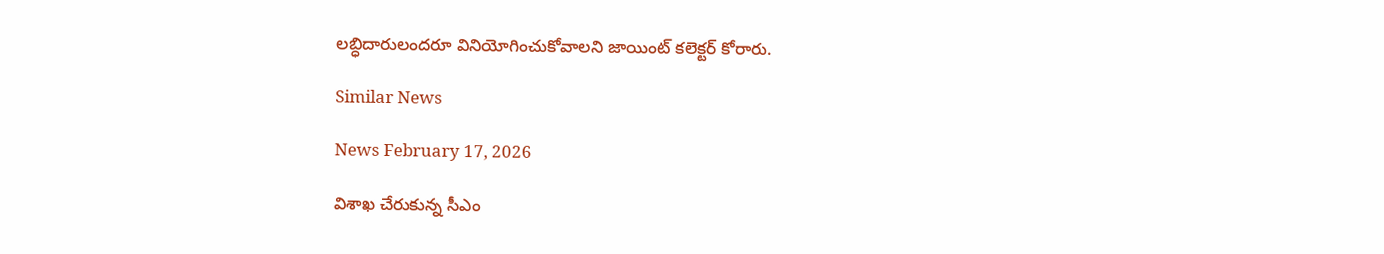లబ్ధిదారులందరూ వినియోగించుకోవాలని జాయింట్ కలెక్టర్ కోరారు.

Similar News

News February 17, 2026

విశాఖ చేరుకున్న సీఎం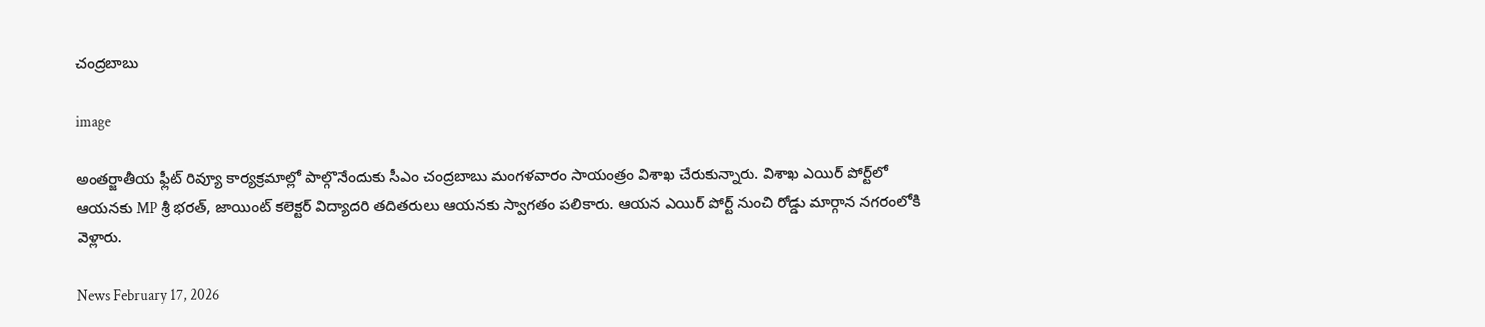చంద్రబాబు

image

అంతర్జాతీయ ఫ్లీట్ రివ్యూ కార్యక్రమాల్లో పాల్గొనేందుకు సీఎం చంద్రబాబు మంగళవారం సాయంత్రం విశాఖ చేరుకున్నారు. విశాఖ ఎయిర్ పోర్ట్‌లో ఆయనకు MP శ్రీ భరత్, జాయింట్ కలెక్టర్ విద్యాదరి తదితరులు ఆయనకు స్వాగతం పలికారు. ఆయన ఎయిర్ పోర్ట్ నుంచి రోడ్డు మార్గాన నగరంలోకి వెళ్లారు.

News February 17, 2026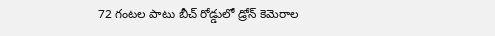72 గంటల పాటు బీచ్ రోడ్డులో డ్రోన్ కెమెరాల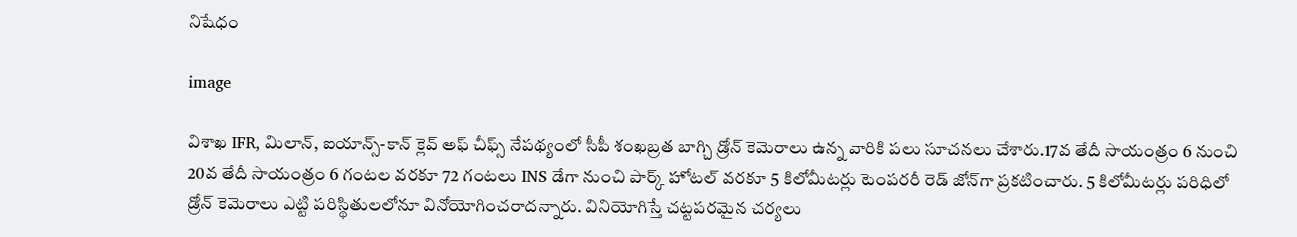నిషేధం

image

విశాఖ IFR, మిలాన్, ఐయాన్స్-కాన్ క్లెవ్ అఫ్ చీఫ్స్ నేపథ్యంలో సీపీ శంఖబ్రత బాగ్చి డ్రోన్ కెమెరాలు ఉన్న వారికి పలు సూచనలు చేశారు.17వ తేదీ సాయంత్రం 6 నుంచి 20వ తేదీ సాయంత్రం 6 గంటల వరకూ 72 గంటలు INS డేగా నుంచి పార్క్ హోటల్ వరకూ 5 కిలోమీటర్లు టెంపరరీ రెడ్ జోన్‌గా ప్రకటించారు. 5 కిలోమీటర్లు పరిధిలో డ్రోన్ కెమెరాలు ఎట్టి పరిస్థితులలోనూ వినోయోగించరాదన్నారు. వినియోగిస్తే చట్టపరమైన చర్యలు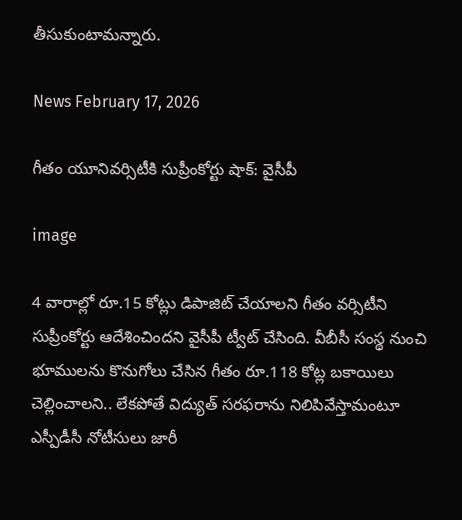తీసుకుంటామన్నారు.

News February 17, 2026

గీతం యూనివర్సిటీకి సుప్రీంకోర్టు షాక్: వైసీపీ

image

4 వారాల్లో రూ.15 కోట్లు డిపాజిట్‌ చేయాలని గీతం వర్సిటీని సుప్రీంకోర్టు ఆదేశించిందని వైసీపీ ట్వీట్ చేసింది. వీబీసీ సంస్థ నుంచి భూములను కొనుగోలు చేసిన గీతం రూ.118 కోట్ల బకాయిలు చెల్లించాలని.. లేకపోతే విద్యుత్ సరఫరాను నిలిపివేస్తామంటూ ఎస్పీడీసీ నోటీసులు జారీ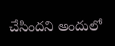చేసిందని అందులో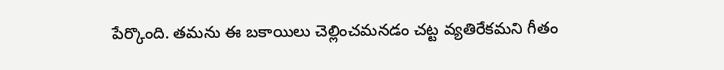పేర్కొంది. తమను ఈ బకాయిలు చెల్లించమనడం చట్ట వ్యతిరేకమని గీతం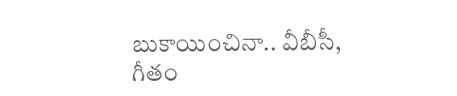బుకాయించినా.. వీబీసీ, గీతం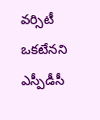వర్సిటీ ఒకటేనని ఎస్పీడీసీ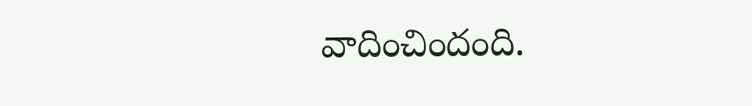వాదించిందంది.